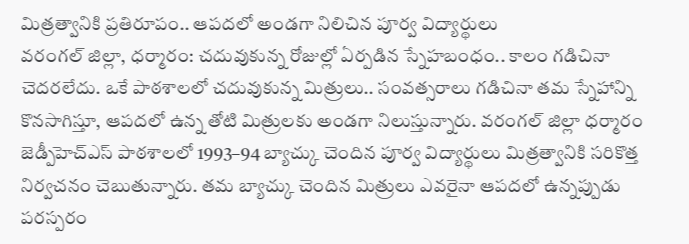మిత్రత్వానికి ప్రతిరూపం.. ఆపదలో అండగా నిలిచిన పూర్వ విద్యార్థులు
వరంగల్ జిల్లా, ధర్మారం: చదువుకున్న రోజుల్లో ఏర్పడిన స్నేహబంధం.. కాలం గడిచినా చెదరలేదు. ఒకే పాఠశాలలో చదువుకున్న మిత్రులు.. సంవత్సరాలు గడిచినా తమ స్నేహాన్ని కొనసాగిస్తూ, ఆపదలో ఉన్న తోటి మిత్రులకు అండగా నిలుస్తున్నారు. వరంగల్ జిల్లా ధర్మారం జెడ్పీహెచ్ఎస్ పాఠశాలలో 1993–94 బ్యాచ్కు చెందిన పూర్వ విద్యార్థులు మిత్రత్వానికి సరికొత్త నిర్వచనం చెబుతున్నారు. తమ బ్యాచ్కు చెందిన మిత్రులు ఎవరైనా ఆపదలో ఉన్నప్పుడు పరస్పరం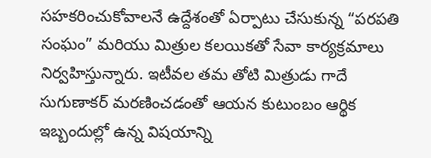సహకరించుకోవాలనే ఉద్దేశంతో ఏర్పాటు చేసుకున్న “పరపతి సంఘం” మరియు మిత్రుల కలయికతో సేవా కార్యక్రమాలు నిర్వహిస్తున్నారు. ఇటీవల తమ తోటి మిత్రుడు గాదే సుగుణాకర్ మరణించడంతో ఆయన కుటుంబం ఆర్థిక ఇబ్బందుల్లో ఉన్న విషయాన్ని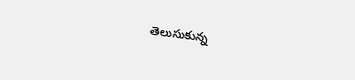తెలుసుకున్న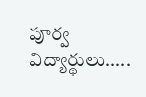పూర్వ విద్యార్థులు.....